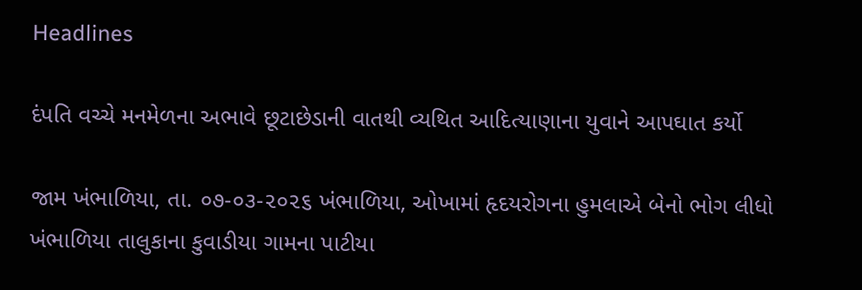Headlines

દંપતિ વચ્ચે મનમેળના અભાવે છૂટાછેડાની વાતથી વ્યથિત આદિત્યાણાના યુવાને આપઘાત કર્યો

જામ ખંભાળિયા, તા. ૦૭-૦૩-૨૦૨૬ ખંભાળિયા, ઓખામાં હૃદયરોગના હુમલાએ બેનો ભોગ લીધો       ખંભાળિયા તાલુકાના કુવાડીયા ગામના પાટીયા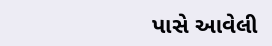પાસે આવેલી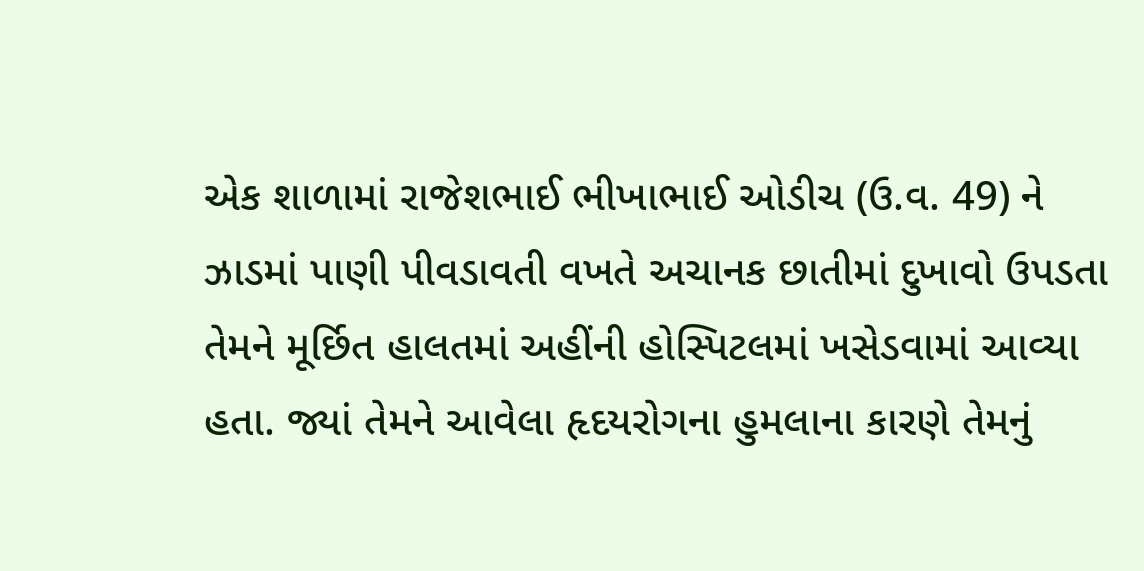એક શાળામાં રાજેશભાઈ ભીખાભાઈ ઓડીચ (ઉ.વ. 49) ને ઝાડમાં પાણી પીવડાવતી વખતે અચાનક છાતીમાં દુખાવો ઉપડતા તેમને મૂર્છિત હાલતમાં અહીંની હોસ્પિટલમાં ખસેડવામાં આવ્યા હતા. જ્યાં તેમને આવેલા હૃદયરોગના હુમલાના કારણે તેમનું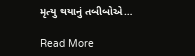મૃત્યુ થયાનું તબીબોએ…

Read More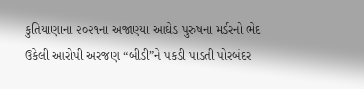કુતિયાણાના ૨૦૨૧ના અજાણ્યા આઘેડ પુરુષના મર્ડરનો ભેદ ઉકેલી આરોપી અરજણ “બીડી”ને પકડી પાડતી પોરબંદર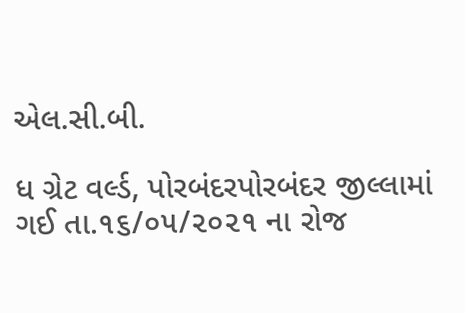એલ.સી.બી.

ધ ગ્રેટ વર્લ્ડ, પોરબંદરપોરબંદર જીલ્લામાં ગઈ તા.૧૬/૦૫/૨૦૨૧ ના રોજ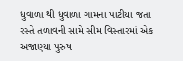ધુવાળા થી ધુવાળા ગામના પાટીયા જતા રસ્તે તળાવની સામે સીમ વિસ્તારમાં એક અજાણ્યા પુરુષ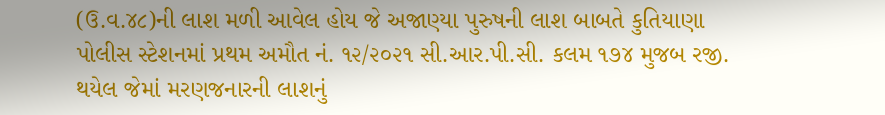(ઉ.વ.૪૮)ની લાશ મળી આવેલ હોય જે અજાણ્યા પુરુષની લાશ બાબતે કુતિયાણા પોલીસ સ્ટેશનમાં પ્રથમ અમૌત નં. ૧૨/૨૦૨૧ સી.આર.પી.સી. કલમ ૧૭૪ મુજબ રજી. થયેલ જેમાં મરણજનારની લાશનું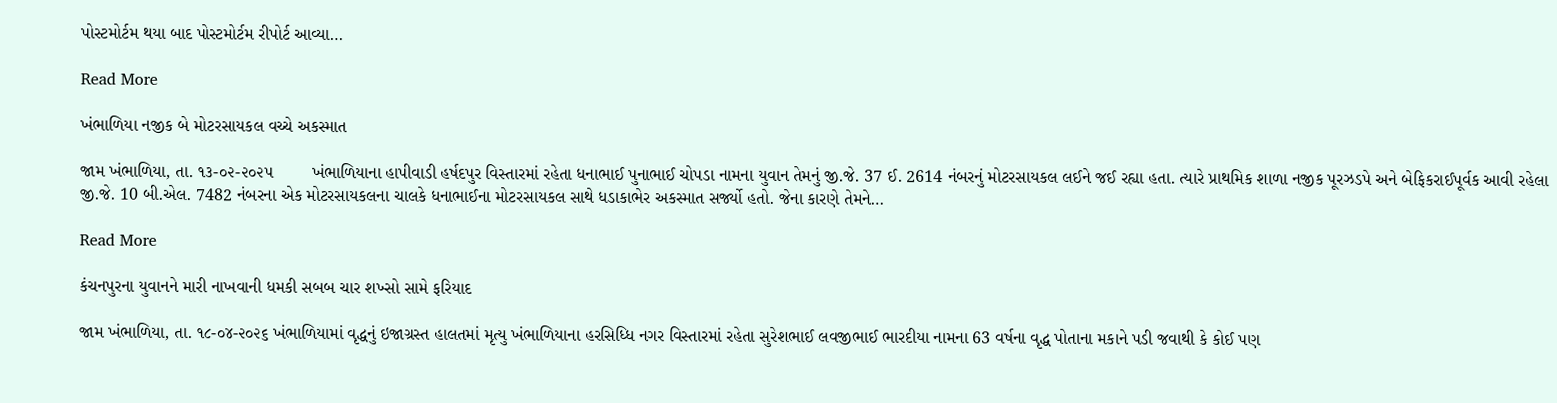પોસ્ટમોર્ટમ થયા બાદ પોસ્ટમોર્ટમ રીપોર્ટ આવ્યા…

Read More

ખંભાળિયા નજીક બે મોટરસાયકલ વચ્ચે અકસ્માત

જામ ખંભાળિયા, તા. ૧૩-૦૨-૨૦૨૫        ખંભાળિયાના હાપીવાડી હર્ષદપુર વિસ્તારમાં રહેતા ધનાભાઈ પુનાભાઈ ચોપડા નામના યુવાન તેમનું જી.જે. 37 ઈ. 2614 નંબરનું મોટરસાયકલ લઈને જઈ રહ્યા હતા. ત્યારે પ્રાથમિક શાળા નજીક પૂરઝડપે અને બેફિકરાઈપૂર્વક આવી રહેલા જી.જે. 10 બી.એલ. 7482 નંબરના એક મોટરસાયકલના ચાલકે ધનાભાઈના મોટરસાયકલ સાથે ધડાકાભેર અકસ્માત સર્જ્યો હતો. જેના કારણે તેમને…

Read More

કંચનપુરના યુવાનને મારી નાખવાની ધમકી સબબ ચાર શખ્સો સામે ફરિયાદ

જામ ખંભાળિયા, તા. ૧૮-૦૪-૨૦૨૬ ખંભાળિયામાં વૃદ્ધનું ઇજાગ્રસ્ત હાલતમાં મૃત્યુ ખંભાળિયાના હરસિધ્ધિ નગર વિસ્તારમાં રહેતા સુરેશભાઈ લવજીભાઈ ભારદીયા નામના 63 વર્ષના વૃદ્ધ પોતાના મકાને પડી જવાથી કે કોઈ પણ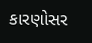કારણોસર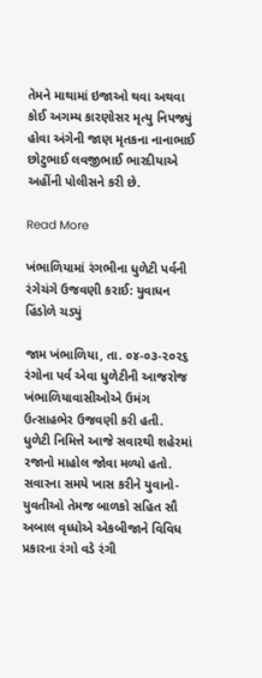તેમને માથામાં ઇજાઓ થવા અથવા કોઈ અગમ્ય કારણોસર મૃત્યુ નિપજ્યું હોવા અંગેની જાણ મૃતકના નાનાભાઈ છોટુભાઈ લવજીભાઈ ભારદીયાએ અહીંની પોલીસને કરી છે.

Read More

ખંભાળિયામાં રંગભીના ધુળેટી પર્વની રંગેચંગે ઉજવણી કરાઈ: યુવાધન હિંડોળે ચડ્યું

જામ ખંભાળિયા, તા. ૦૪-૦૩-૨૦૨૬        રંગોના પર્વ એવા ધુળેટીની આજરોજ ખંભાળિયાવાસીઓએ ઉમંગ ઉત્સાહભેર ઉજવણી કરી હતી. ધુળેટી નિમિત્તે આજે સવારથી શહેરમાં રજાનો માહોલ જોવા મળ્યો હતો. સવારના સમયે ખાસ કરીને યુવાનો-યુવતીઓ તેમજ બાળકો સહિત સૌ અબાલ વૃધ્ધોએ એકબીજાને વિવિધ પ્રકારના રંગો વડે રંગી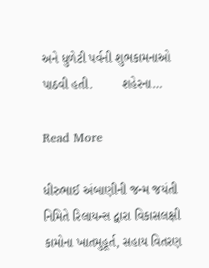અને ધુળેટી પર્વની શુભકામનાઓ પાઠવી હતી.        શહેરના…

Read More

ધીરુભાઈ અંબાણીની જન્મ જયંતી નિમિતે રિલાયન્સ દ્વારા વિકાસલક્ષી કામોના ખાતમુહૂર્ત, સહાય વિતરણ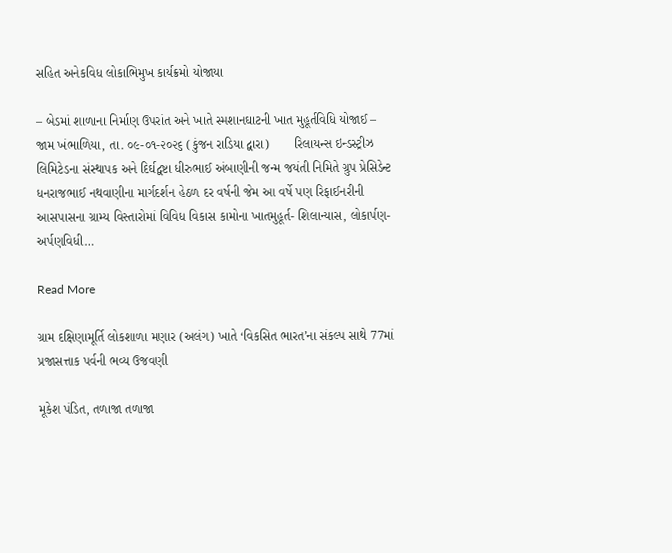સહિત અનેકવિધ લોકાભિમુખ કાર્યક્રમો યોજાયા

– બેડમાં શાળાના નિર્માણ ઉપરાંત અને ખાતે સ્મશાનઘાટની ખાત મુહૂર્તવિધિ યોજાઈ –  જામ ખંભાળિયા, તા. ૦૯-૦૧-૨૦૨૬ (કુંજન રાડિયા દ્વારા)       રિલાયન્સ ઇન્ડસ્ટ્રીઝ લિમિટેડના સંસ્થાપક અને દિર્ઘદ્વષ્ટા ધીરુભાઈ અંબાણીની જન્મ જયંતી નિમિતે ગ્રુપ પ્રેસિડેન્ટ ધનરાજભાઈ નથવાણીના માર્ગદર્શન હેઠળ દર વર્ષની જેમ આ વર્ષે પણ રિફાઈનરીની આસપાસના ગ્રામ્ય વિસ્તારોમાં વિવિધ વિકાસ કામોના ખાતમુહૂર્ત- શિલાન્યાસ, લોકાર્પણ-અર્પણવિધી…

Read More

ગ્રામ દક્ષિણામૂર્તિ લોકશાળા મણાર (અલંગ) ખાતે ‘વિકસિત ભારત’ના સંકલ્પ સાથે 77માં પ્રજાસત્તાક પર્વની ભવ્ય ઉજવણી

મૂકેશ પંડિત, તળાજા તળાજા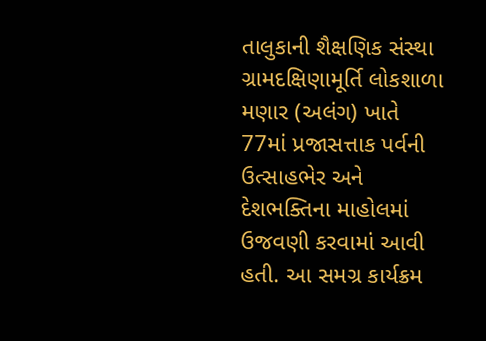તાલુકાની શૈક્ષણિક સંસ્થા ગ્રામદક્ષિણામૂર્તિ લોકશાળા મણાર (અલંગ) ખાતે 77માં પ્રજાસત્તાક પર્વની ઉત્સાહભેર અને દેશભક્તિના માહોલમાં ઉજવણી કરવામાં આવી હતી. આ સમગ્ર કાર્યક્રમ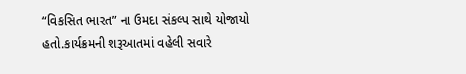“વિકસિત ભારત” ના ઉમદા સંકલ્પ સાથે યોજાયો હતો.કાર્યક્રમની શરૂઆતમાં વહેલી સવારે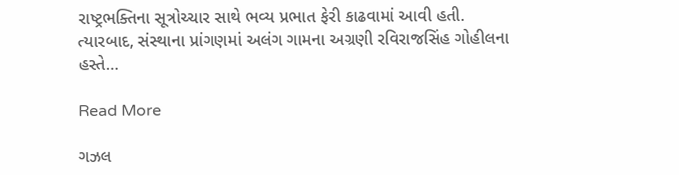રાષ્ટ્રભક્તિના સૂત્રોચ્ચાર સાથે ભવ્ય પ્રભાત ફેરી કાઢવામાં આવી હતી. ત્યારબાદ, સંસ્થાના પ્રાંગણમાં અલંગ ગામના અગ્રણી રવિરાજસિંહ ગોહીલના હસ્તે…

Read More

ગઝલ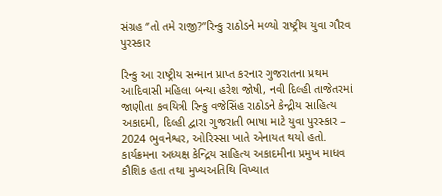સંગ્રહ ‘’તો તમે રાજી?”રિન્કુ રાઠોડને મળ્યો રાષ્ટ્રીય યુવા ગૌરવ પુરસ્કાર

રિન્કુ આ રાષ્ટ્રીય સન્માન પ્રાપ્ત કરનાર ગુજરાતના પ્રથમ આદિવાસી મહિલા બન્યા હરેશ જોષી, નવી દિલ્હી તાજેતરમાં જાણીતા કવયિત્રી રિન્કુ વજેસિંહ રાઠોડને કેન્દ્રીય સાહિત્ય અકાદમી, દિલ્હી દ્વારા ગુજરાતી ભાષા માટે યુવા પુરસ્કાર – 2024 ભુવનેશ્વર, ઓરિસ્સા ખાતે એનાયત થયો હતો. કાર્યક્રમના અધ્યક્ષ કેન્દ્રિય સાહિત્ય અકાદમીના પ્રમુખ માધવ કૌશિક હતા તથા મુખ્યઅતિથિ વિખ્યાત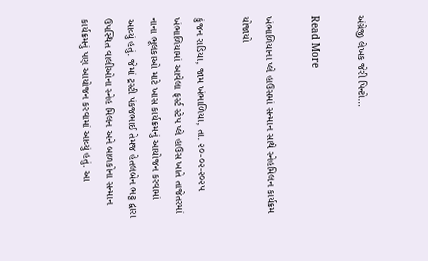અંગ્રેજી લેખક જેરી પિન્ટો…

Read More

ખંભાળિયાના પ્લે હાઉસમાં સન્માન સાથે સ્નેહમિલન કાર્યક્રમ યોજાયો

કુંજન રાડિયા, જામ ખંભાળિયા, તા. ૨૦-૦૨-૨૦૨૫      ખંભાળિયામાં આવેલા ફર્સ્ટ સ્ટેપ પ્લે હાઉસ ખાતે તાજેતરમાં નાના ભૂલકાઓ માટે ખાસ કાર્યક્રમનું આયોજન કરવામાં આવ્યું હતું. જેમાં ટ્રસ્ટી પંકજભાઈ તેમજ હેતલબેન ભટ્ટ દ્વારા ઉપસ્થિત વાલીઓના સ્નેહ મિલન અને બાળકોના સન્માન કાર્યક્રમનું પણ આયોજન કરવામાં આવ્યું હતું. આ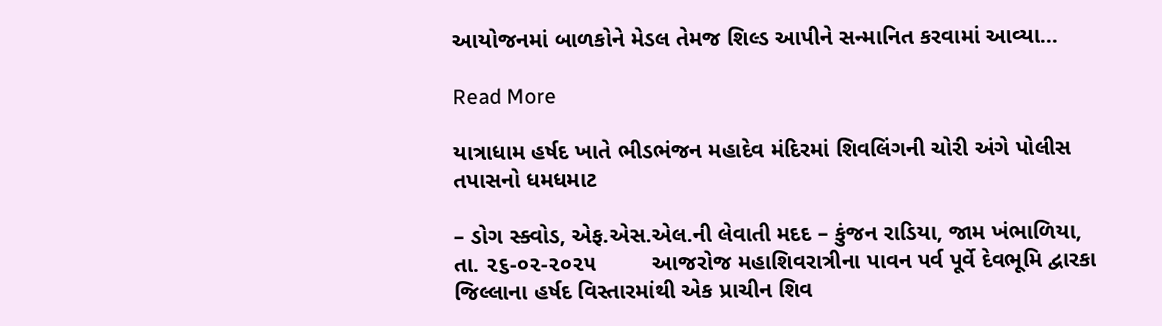આયોજનમાં બાળકોને મેડલ તેમજ શિલ્ડ આપીને સન્માનિત કરવામાં આવ્યા…

Read More

યાત્રાધામ હર્ષદ ખાતે ભીડભંજન મહાદેવ મંદિરમાં શિવલિંગની ચોરી અંગે પોલીસ તપાસનો ધમધમાટ

– ડોગ સ્ક્વોડ, એફ.એસ.એલ.ની લેવાતી મદદ – કુંજન રાડિયા, જામ ખંભાળિયા, તા. ૨૬-૦૨-૨૦૨૫         આજરોજ મહાશિવરાત્રીના પાવન પર્વ પૂર્વે દેવભૂમિ દ્વારકા જિલ્લાના હર્ષદ વિસ્તારમાંથી એક પ્રાચીન શિવ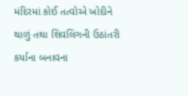મંદિરમાં કોઈ તત્વોએ ખોદીને થાળું તથા શિવલિંગની ઉઠાંતરી કર્યાના બનાવના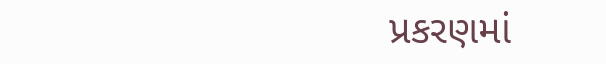પ્રકરણમાં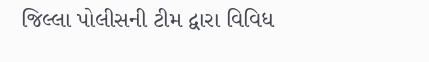જિલ્લા પોલીસની ટીમ દ્વારા વિવિધ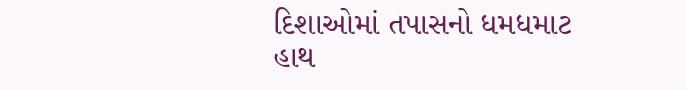દિશાઓમાં તપાસનો ધમધમાટ હાથ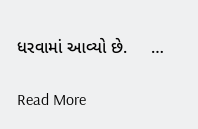ધરવામાં આવ્યો છે.     …

Read More